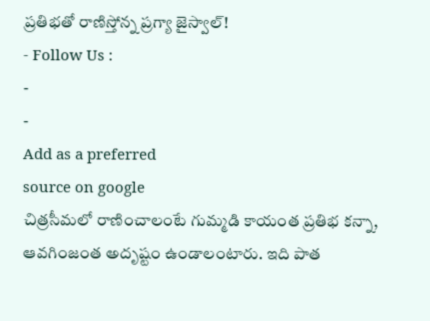ప్రతిభతో రాణిస్తోన్న ప్రగ్యా జైస్వాల్!
- Follow Us :
-
-
Add as a preferred
source on google
చిత్రసీమలో రాణించాలంటే గుమ్మడి కాయంత ప్రతిభ కన్నా, ఆవగింజంత అదృష్టం ఉండాలంటారు. ఇది పాత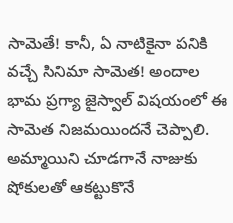సామెతే! కానీ, ఏ నాటికైనా పనికి వచ్చే సినిమా సామెత! అందాల భామ ప్రగ్యా జైస్వాల్ విషయంలో ఈ సామెత నిజమయిందనే చెప్పాలి. అమ్మాయిని చూడగానే నాజుకు షోకులతో ఆకట్టుకొనే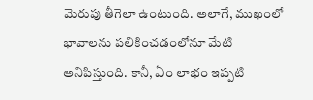మెరుపు తీగెలా ఉంటుంది. అలాగే, ముఖంలో భావాలను పలికించడంలోనూ మేటి అనిపిస్తుంది. కానీ, ఏం లాభం ఇప్పటి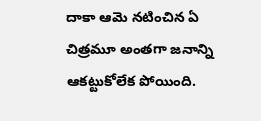దాకా ఆమె నటించిన ఏ చిత్రమూ అంతగా జనాన్ని ఆకట్టుకోలేక పోయింది.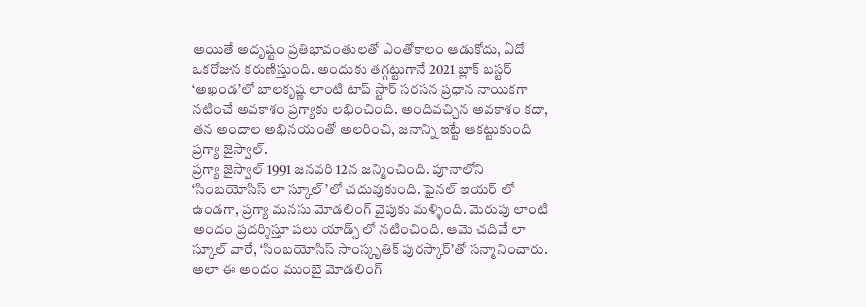అయితే అదృష్టం ప్రతిభావంతులతో ఎంతోకాలం ఆడుకోదు, ఏదో ఒకరోజున కరుణిస్తుంది. అందుకు తగ్గట్టుగానే 2021 బ్లాక్ బస్టర్ ‘అఖండ’లో బాలకృష్ణ లాంటి టాప్ స్టార్ సరసన ప్రధాన నాయికగా నటించే అవకాశం ప్రగ్యాకు లభించింది. అందివచ్చిన అవకాశం కదా, తన అందాల అభినయంతో అలరించి, జనాన్ని ఇట్టే ఆకట్టుకుంది ప్రగ్యా జైస్వాల్.
ప్రగ్యా జైస్వాల్ 1991 జనవరి 12న జన్మించింది. పూనాలోని ‘సింబయోసిస్ లా స్కూల్’లో చదువుకుంది. ఫైనల్ ఇయర్ లో ఉండగా, ప్రగ్యా మనసు మోడలింగ్ వైపుకు మళ్ళింది. మెరుపు లాంటి అందం ప్రదర్శిస్తూ పలు యాడ్స్ లో నటించింది. ఆమె చదివే లా స్కూల్ వారే, ‘సింబయోసిస్ సాంస్కృతిక్ పురస్కార్’తో సన్మానించారు. అలా ఈ అందం ముంబై మోడలింగ్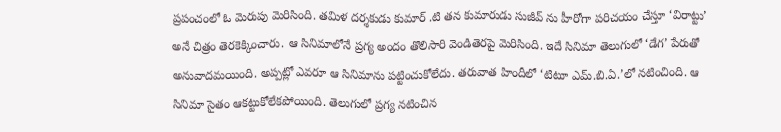ప్రపంచంలో ఓ మెరుపు మెరిసింది. తమిళ దర్శకుడు కుమార్ .టి తన కుమారుడు సుజీవ్ ను హీరోగా పరిచయం చేస్తూ ‘విరాట్టు’ అనే చిత్రం తెరకెక్కించారు. ఆ సినిమాలోనే ప్రగ్య అందం తొలిసారి వెండితెరపై మెరిసింది. ఇదే సినిమా తెలుగులో ‘డేగ’ పేరుతో అనువాదమయింది. అప్పట్లో ఎవరూ ఆ సినిమాను పట్టించుకోలేదు. తరువాత హిందీలో ‘టిటూ ఎమ్.బి.ఏ.’లో నటించింది. ఆ సినిమా సైతం ఆకట్టుకోలేకపోయింది. తెలుగులో ప్రగ్య నటించిన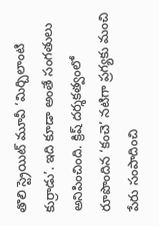తొలి స్ట్రెయిట్ మూవీ ‘మిర్చిలాంటి కుర్రాడు’. ఇది కూడా అంతే సంగతులు అనిపించింది. క్రిష్ దర్శకత్వంలో రూపొందిన ‘కంచె’ నటిగా ప్రగ్యకు మంచి పేరు సంపాదించి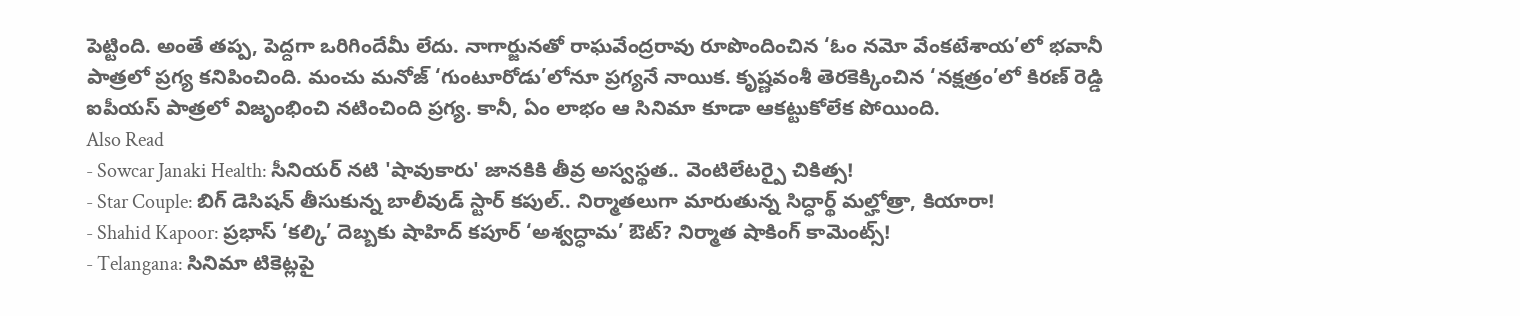పెట్టింది. అంతే తప్ప, పెద్దగా ఒరిగిందేమీ లేదు. నాగార్జునతో రాఘవేంద్రరావు రూపొందించిన ‘ఓం నమో వేంకటేశాయ’లో భవానీ పాత్రలో ప్రగ్య కనిపించింది. మంచు మనోజ్ ‘గుంటూరోడు’లోనూ ప్రగ్యనే నాయిక. కృష్ణవంశీ తెరకెక్కించిన ‘నక్షత్రం’లో కిరణ్ రెడ్డి ఐపీయస్ పాత్రలో విజృంభించి నటించింది ప్రగ్య. కానీ, ఏం లాభం ఆ సినిమా కూడా ఆకట్టుకోలేక పోయింది.
Also Read
- Sowcar Janaki Health: సీనియర్ నటి 'షావుకారు' జానకికి తీవ్ర అస్వస్థత.. వెంటిలేటర్పై చికిత్స!
- Star Couple: బిగ్ డెసిషన్ తీసుకున్న బాలీవుడ్ స్టార్ కపుల్.. నిర్మాతలుగా మారుతున్న సిద్ధార్థ్ మల్హోత్రా, కియారా!
- Shahid Kapoor: ప్రభాస్ ‘కల్కి’ దెబ్బకు షాహిద్ కపూర్ ‘అశ్వద్ధామ’ ఔట్? నిర్మాత షాకింగ్ కామెంట్స్!
- Telangana: సినిమా టికెట్లపై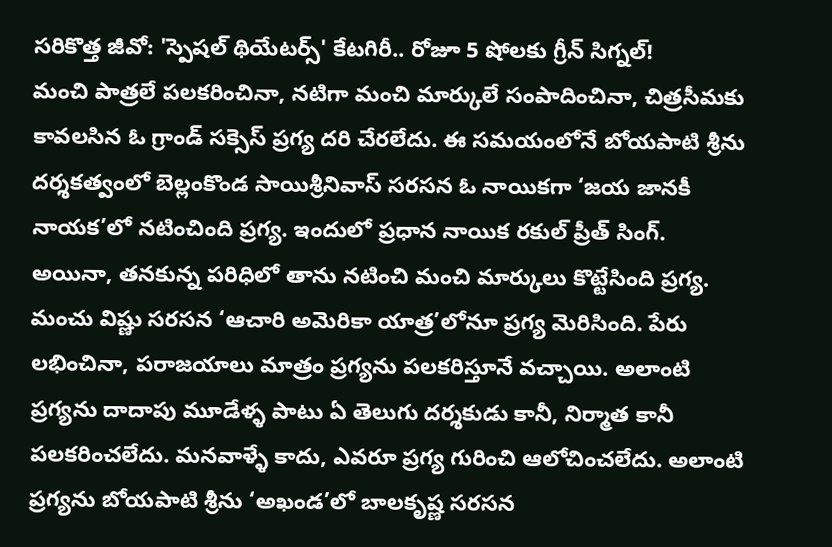సరికొత్త జీవో: 'స్పెషల్ థియేటర్స్' కేటగిరీ.. రోజూ 5 షోలకు గ్రీన్ సిగ్నల్!
మంచి పాత్రలే పలకరించినా, నటిగా మంచి మార్కులే సంపాదించినా, చిత్రసీమకు కావలసిన ఓ గ్రాండ్ సక్సెస్ ప్రగ్య దరి చేరలేదు. ఈ సమయంలోనే బోయపాటి శ్రీను దర్శకత్వంలో బెల్లంకొండ సాయిశ్రీనివాస్ సరసన ఓ నాయికగా ‘జయ జానకీ నాయక’లో నటించింది ప్రగ్య. ఇందులో ప్రధాన నాయిక రకుల్ ప్రీత్ సింగ్. అయినా, తనకున్న పరిధిలో తాను నటించి మంచి మార్కులు కొట్టేసింది ప్రగ్య. మంచు విష్ణు సరసన ‘ఆచారి అమెరికా యాత్ర’లోనూ ప్రగ్య మెరిసింది. పేరు లభించినా, పరాజయాలు మాత్రం ప్రగ్యను పలకరిస్తూనే వచ్చాయి. అలాంటి ప్రగ్యను దాదాపు మూడేళ్ళ పాటు ఏ తెలుగు దర్శకుడు కానీ, నిర్మాత కానీ పలకరించలేదు. మనవాళ్ళే కాదు, ఎవరూ ప్రగ్య గురించి ఆలోచించలేదు. అలాంటి ప్రగ్యను బోయపాటి శ్రీను ‘అఖండ’లో బాలకృష్ణ సరసన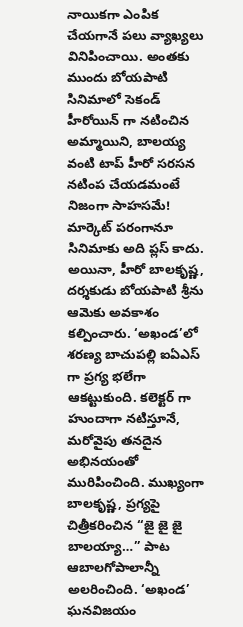నాయికగా ఎంపిక చేయగానే పలు వ్యాఖ్యలు వినిపించాయి. అంతకు ముందు బోయపాటి సినిమాలో సెకండ్ హీరోయిన్ గా నటించిన అమ్మాయిని, బాలయ్య వంటి టాప్ హీరో సరసన నటింప చేయడమంటే నిజంగా సాహసమే! మార్కెట్ పరంగానూ సినిమాకు అది ప్లస్ కాదు. అయినా, హీరో బాలకృష్ణ, దర్శకుడు బోయపాటి శ్రీను ఆమెకు అవకాశం కల్పించారు. ‘అఖండ’లో శరణ్య బాచుపల్లి ఐఏఎస్ గా ప్రగ్య భలేగా ఆకట్టుకుంది. కలెక్టర్ గా హుందాగా నటిస్తూనే, మరోవైపు తనదైన అభినయంతో మురిపించింది. ముఖ్యంగా బాలకృష్ణ, ప్రగ్యపై చిత్రీకరించిన “జై జై జై బాలయ్యా…” పాట ఆబాలగోపాలాన్నీ అలరించింది. ‘అఖండ’ ఘనవిజయం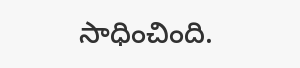సాధించింది.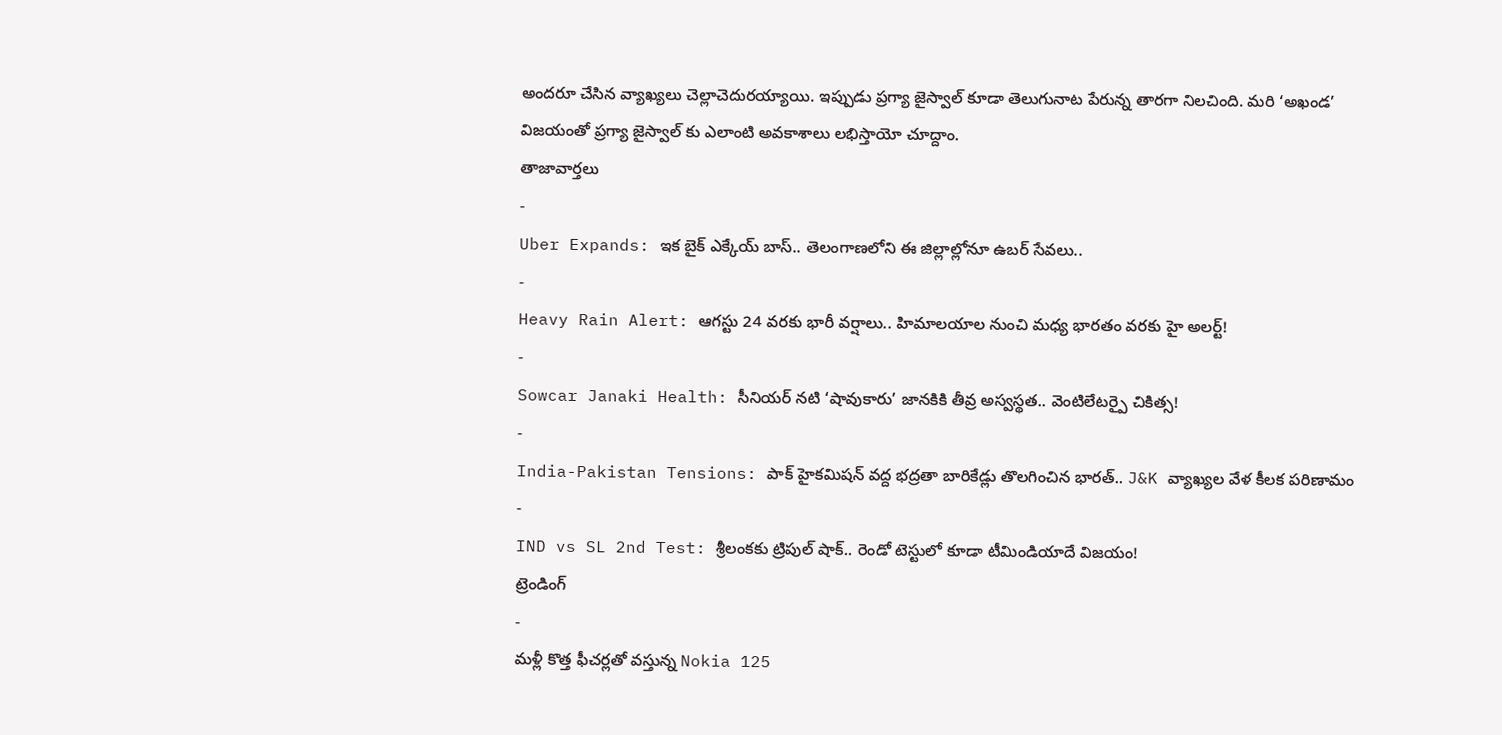అందరూ చేసిన వ్యాఖ్యలు చెల్లాచెదురయ్యాయి. ఇప్పుడు ప్రగ్యా జైస్వాల్ కూడా తెలుగునాట పేరున్న తారగా నిలచింది. మరి ‘అఖండ’ విజయంతో ప్రగ్యా జైస్వాల్ కు ఎలాంటి అవకాశాలు లభిస్తాయో చూద్దాం.
తాజావార్తలు
-
Uber Expands: ఇక బైక్ ఎక్కేయ్ బాస్.. తెలంగాణలోని ఈ జిల్లాల్లోనూ ఉబర్ సేవలు..
-
Heavy Rain Alert: ఆగస్టు 24 వరకు భారీ వర్షాలు.. హిమాలయాల నుంచి మధ్య భారతం వరకు హై అలర్ట్!
-
Sowcar Janaki Health: సీనియర్ నటి ‘షావుకారు’ జానకికి తీవ్ర అస్వస్థత.. వెంటిలేటర్పై చికిత్స!
-
India-Pakistan Tensions: పాక్ హైకమిషన్ వద్ద భద్రతా బారికేడ్లు తొలగించిన భారత్.. J&K వ్యాఖ్యల వేళ కీలక పరిణామం
-
IND vs SL 2nd Test: శ్రీలంకకు ట్రిపుల్ షాక్.. రెండో టెస్టులో కూడా టీమిండియాదే విజయం!
ట్రెండింగ్
-
మళ్లీ కొత్త ఫీచర్లతో వస్తున్న Nokia 125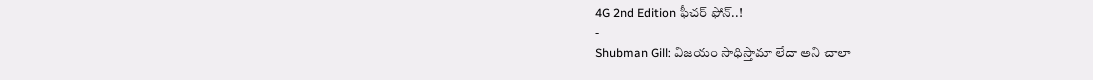4G 2nd Edition ఫీచర్ ఫోన్..!
-
Shubman Gill: విజయం సాధిస్తామా లేదా అని చాలా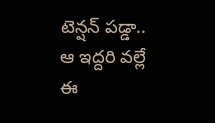టెన్షన్ పడ్డా.. ఆ ఇద్దరి వల్లే ఈ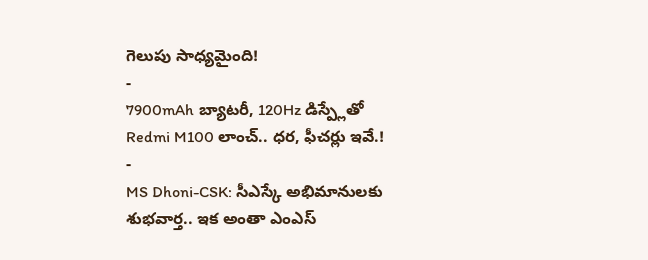గెలుపు సాధ్యమైంది!
-
7900mAh బ్యాటరీ, 120Hz డిస్ప్లేతో Redmi M100 లాంచ్.. ధర, ఫీచర్లు ఇవే.!
-
MS Dhoni-CSK: సీఎస్కే అభిమానులకు శుభవార్త.. ఇక అంతా ఎంఎస్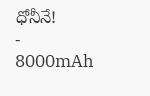ధోనీనే!
-
8000mAh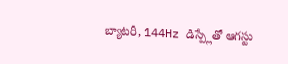బ్యాటరీ, 144Hz డిస్ప్లేతో ఆగస్టు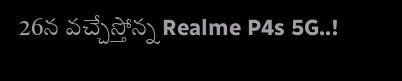26న వచ్చేస్తోన్న Realme P4s 5G..!